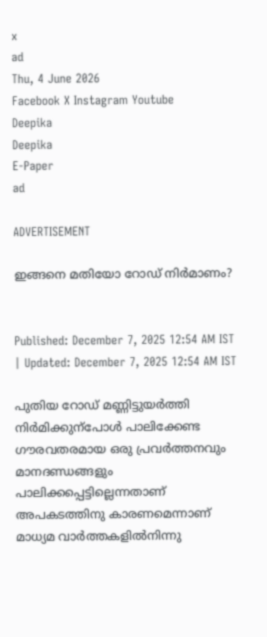x
ad
Thu, 4 June 2026
Facebook X Instagram Youtube
Deepika
Deepika
E-Paper
ad

ADVERTISEMENT

ഇങ്ങനെ മതിയോ റോഡ് നിർമാണം?


Published: December 7, 2025 12:54 AM IST | Updated: December 7, 2025 12:54 AM IST

പുതിയ റോഡ് മണ്ണിട്ടുയർത്തി നിർമിക്കുന്പോൾ പാലിക്കേണ്ട ഗൗരവതരമായ ഒരു പ്രവർത്തനവും മാനദണ്ഡങ്ങളും പാലിക്കപ്പെട്ടില്ലെന്നതാണ് അപകടത്തിനു കാരണമെന്നാണ് മാധ‍്യമ വാർത്തകളിൽനിന്നു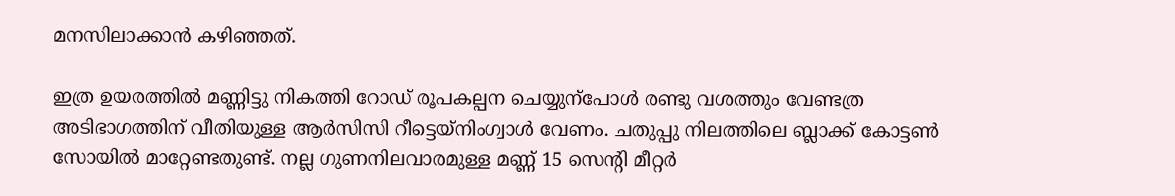മനസിലാക്കാൻ കഴിഞ്ഞത്.

ഇത്ര ഉയരത്തിൽ മണ്ണിട്ടു നികത്തി റോഡ് രൂപകല്പന ചെയ്യുന്പോൾ രണ്ടു വശത്തും വേണ്ടത്ര അടിഭാഗത്തിന് വീതിയുള്ള ആർസിസി റീട്ടെയ്നിംഗ്വാൾ വേണം. ചതുപ്പു നിലത്തിലെ ബ്ലാക്ക് കോട്ടണ്‍ സോയിൽ മാറ്റേണ്ടതുണ്ട്. നല്ല ഗുണനിലവാരമുള്ള മണ്ണ് 15 സെന്‍റി മീറ്റർ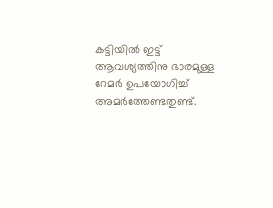കട്ടിയിൽ ഇട്ട് ആവശ്യത്തിനു ഭാരമുള്ള റേമർ ഉപയോഗിച്ച് അമർത്തേണ്ടതുണ്ട്.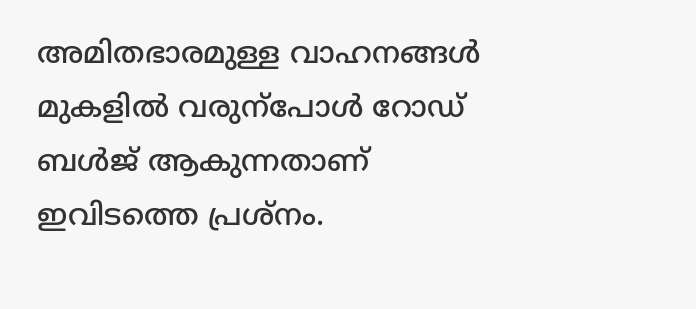അമിതഭാരമുള്ള വാഹനങ്ങൾ മുകളിൽ വരുന്പോൾ റോഡ് ബൾജ് ആകുന്നതാണ് ഇവിടത്തെ പ്രശ്നം.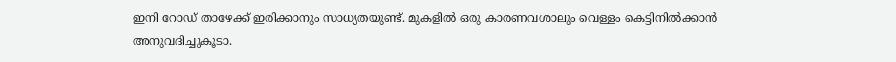ഇനി റോഡ് താഴേക്ക് ഇരിക്കാനും സാധ്യതയുണ്ട്. മുകളിൽ ഒരു കാരണവശാലും വെള്ളം കെട്ടിനിൽക്കാൻ അനുവദിച്ചുകൂടാ.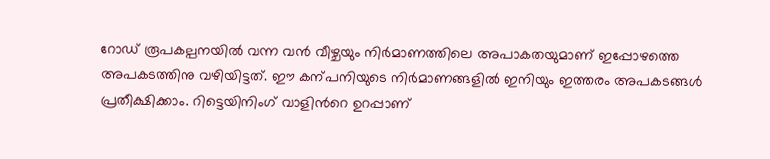റോഡ് രൂപകല്പനയിൽ വന്ന വൻ വീഴ്ചയും നിർമാണത്തിലെ അപാകതയുമാണ് ഇപ്പോഴത്തെ അപകടത്തിനു വഴിയിട്ടത്. ഈ കന്പനിയുടെ നിർമാണങ്ങളിൽ ഇനിയും ഇത്തരം അപകടങ്ങൾ പ്രതീക്ഷിക്കാം. റിട്ടെയിനിംഗ് വാളിന്‍റെ ഉറപ്പാണ്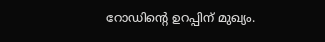റോഡിന്‍റെ ഉറപ്പിന് മുഖ്യം.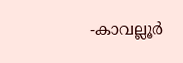-കാവല്ലൂർ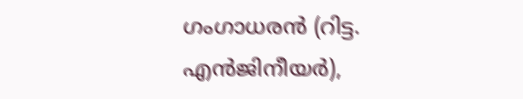ഗംഗാധരൻ (റിട്ട. എൻജിനീയർ),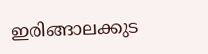ഇരിങ്ങാലക്കുട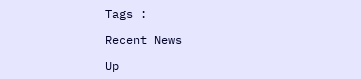Tags :

Recent News

Up